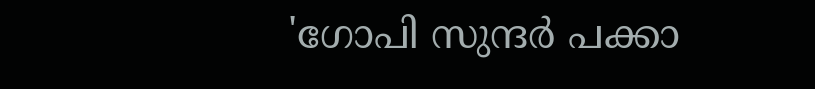'ഗോപി സുന്ദർ പക്കാ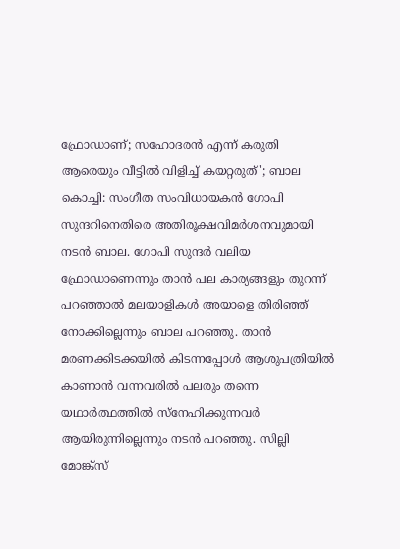ഫ്രോഡാണ്; സഹോദരൻ എന്ന് കരുതി ആരെയും വീട്ടിൽ വിളിച്ച് കയറ്റരുത്'; ബാല
കൊച്ചി: സംഗീത സംവിധായകൻ ഗോപി സുന്ദറിനെതിരെ അതിരൂക്ഷവിമർശനവുമായി നടൻ ബാല. ഗോപി സുന്ദർ വലിയ ഫ്രോഡാണെന്നും താൻ പല കാര്യങ്ങളും തുറന്ന് പറഞ്ഞാൽ മലയാളികൾ അയാളെ തിരിഞ്ഞ് നോക്കില്ലെന്നും ബാല പറഞ്ഞു. താൻ മരണക്കിടക്കയിൽ കിടന്നപ്പോൾ ആശുപത്രിയിൽ കാണാൻ വന്നവരിൽ പലരും തന്നെ യഥാർത്ഥത്തിൽ സ്നേഹിക്കുന്നവർ ആയിരുന്നില്ലെന്നും നടൻ പറഞ്ഞു. സില്ലി മോങ്ക്സ്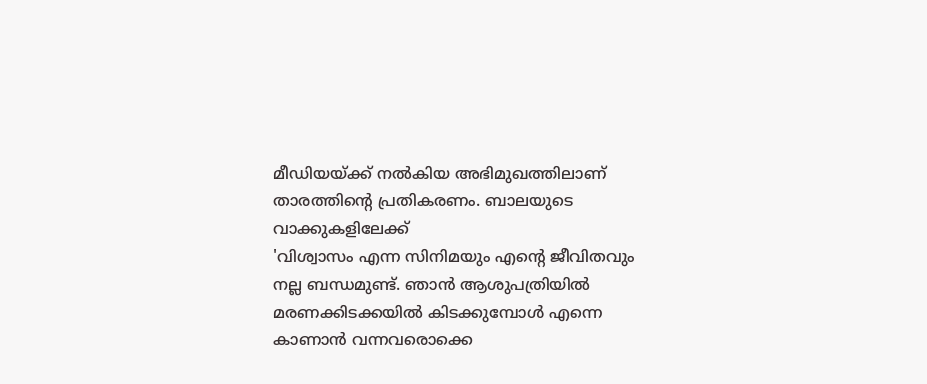മീഡിയയ്ക്ക് നൽകിയ അഭിമുഖത്തിലാണ് താരത്തിന്റെ പ്രതികരണം. ബാലയുടെ വാക്കുകളിലേക്ക്
'വിശ്വാസം എന്ന സിനിമയും എന്റെ ജീവിതവും നല്ല ബന്ധമുണ്ട്. ഞാൻ ആശുപത്രിയിൽ മരണക്കിടക്കയിൽ കിടക്കുമ്പോൾ എന്നെ കാണാൻ വന്നവരൊക്കെ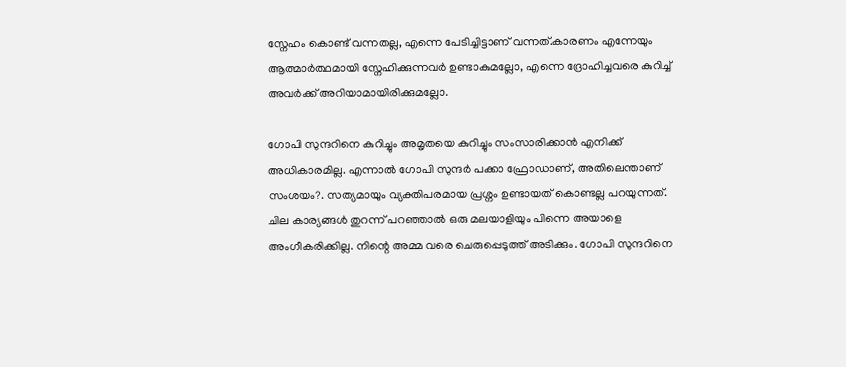സ്നേഹം കൊണ്ട് വന്നതല്ല, എന്നെ പേടിച്ചിട്ടാണ് വന്നത്.കാരണം എന്നേയും ആത്മാർത്ഥമായി സ്നേഹിക്കുന്നവർ ഉണ്ടാകുമല്ലോ, എന്നെ ദ്രോഹിച്ചവരെ കുറിച്ച് അവർക്ക് അറിയാമായിരിക്കുമല്ലോ.

ഗോപി സുന്ദറിനെ കുറിച്ചും അമൃതയെ കുറിച്ചും സംസാരിക്കാൻ എനിക്ക് അധികാരമില്ല. എന്നാൽ ഗോപി സുന്ദർ പക്കാ ഫ്രോഡാണ്, അതിലെന്താണ് സംശയം?. സത്യമായും വ്യക്തിപരമായ പ്രശ്നം ഉണ്ടായത് കൊണ്ടല്ല പറയുന്നത്. ചില കാര്യങ്ങൾ തുറന്ന് പറഞ്ഞാൽ ഒരു മലയാളിയും പിന്നെ അയാളെ അംഗീകരിക്കില്ല. നിന്റെ അമ്മ വരെ ചെരുപ്പെടുത്ത് അടിക്കും. ഗോപി സുന്ദറിനെ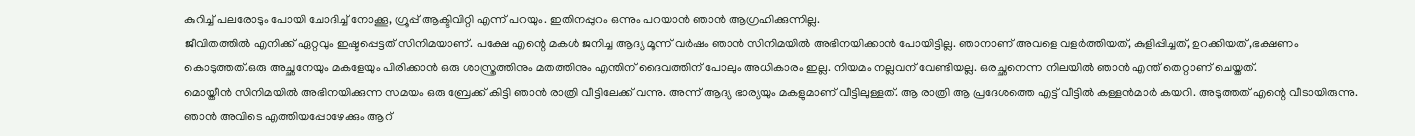കുറിച്ച് പലരോടും പോയി ചോദിച്ച് നോക്കൂ, ഗ്രൂപ്പ് ആക്ടിവിറ്റി എന്ന് പറയും. ഇതിനപ്പുറം ഒന്നും പറയാൻ ഞാൻ ആഗ്രഹിക്കുന്നില്ല.
ജീവിതത്തിൽ എനിക്ക് ഏറ്റവും ഇഷ്ടപ്പെട്ടത് സിനിമയാണ്. പക്ഷേ എന്റെ മകൾ ജനിച്ച ആദ്യ മൂന്ന് വർഷം ഞാൻ സിനിമയിൽ അഭിനയിക്കാൻ പോയിട്ടില്ല. ഞാനാണ് അവളെ വളർത്തിയത്, കുളിപ്പിച്ചത്, ഉറക്കിയത് ,ഭക്ഷണം കൊടുത്തത്.ഒരു അച്ഛനേയും മകളേയും പിരിക്കാൻ ഒരു ശാസ്ത്രത്തിനും മതത്തിനും എന്തിന് ദൈവത്തിന് പോലും അധികാരം ഇല്ല. നിയമം നല്ലവന് വേണ്ടിയല്ല. ഒരച്ഛനെന്ന നിലയിൽ ഞാൻ എന്ത് തെറ്റാണ് ചെയ്തത്.
മൊയ്തീൻ സിനിമയിൽ അഭിനയിക്കുന്ന സമയം ഒരു ബ്രേക്ക് കിട്ടി ഞാൻ രാത്രി വീട്ടിലേക്ക് വന്നു. അന്ന് ആദ്യ ഭാര്യയും മകളുമാണ് വീട്ടിലുള്ളത്. ആ രാത്രി ആ പ്രദേശത്തെ എട്ട് വീട്ടിൽ കള്ളൻമാർ കയറി. അടുത്തത് എന്റെ വീടായിരുന്നു. ഞാൻ അവിടെ എത്തിയപ്പോഴേക്കും ആറ്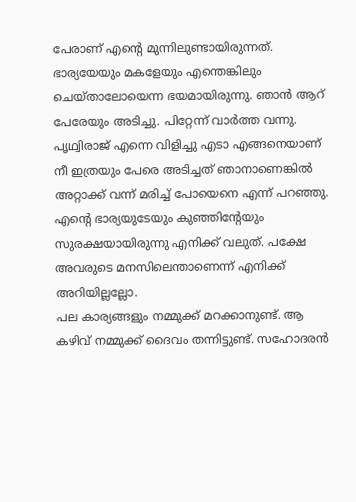പേരാണ് എന്റെ മുന്നിലുണ്ടായിരുന്നത്. ഭാര്യയേയും മകളേയും എന്തെങ്കിലും ചെയ്താലോയെന്ന ഭയമായിരുന്നു. ഞാൻ ആറ് പേരേയും അടിച്ചു. പിറ്റേന്ന് വാർത്ത വന്നു. പൃഥ്വിരാജ് എന്നെ വിളിച്ചു എടാ എങ്ങനെയാണ് നീ ഇത്രയും പേരെ അടിച്ചത് ഞാനാണെങ്കിൽ അറ്റാക്ക് വന്ന് മരിച്ച് പോയെനെ എന്ന് പറഞ്ഞു. എന്റെ ഭാര്യയുടേയും കുഞ്ഞിന്റേയും സുരക്ഷയായിരുന്നു എനിക്ക് വലുത്. പക്ഷേ അവരുടെ മനസിലെന്താണെന്ന് എനിക്ക് അറിയില്ലല്ലോ.
പല കാര്യങ്ങളും നമ്മുക്ക് മറക്കാനുണ്ട്. ആ കഴിവ് നമ്മുക്ക് ദൈവം തന്നിട്ടുണ്ട്. സഹോദരൻ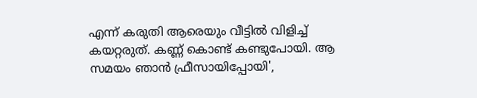എന്ന് കരുതി ആരെയും വീട്ടിൽ വിളിച്ച് കയറ്റരുത്. കണ്ണ് കൊണ്ട് കണ്ടുപോയി. ആ സമയം ഞാൻ ഫ്രീസായിപ്പോയി',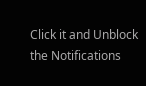Click it and Unblock the Notifications